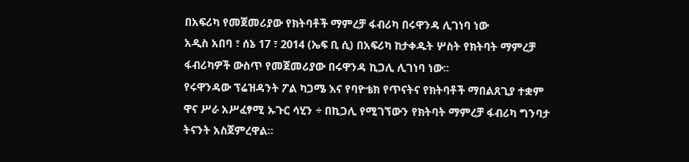በአፍሪካ የመጀመሪያው የክትባቶች ማምረቻ ፋብሪካ በሩዋንዳ ሊገነባ ነው
አዲስ አበባ ፣ ሰኔ 17 ፣ 2014 (ኤፍ ቢ ሲ) በአፍሪካ ከታቀዱት ሦስት የክትባት ማምረቻ ፋብሪካዎች ውስጥ የመጀመሪያው በሩዋንዳ ኪጋሊ ሊገነባ ነው፡፡
የሩዋንዳው ፕሬዝዳንት ፖል ካጋሜ እና የባዮቴክ የጥናትና የክትባቶች ማበልጸጊያ ተቋም ዋና ሥራ አሥፈፃሚ ኡጉር ሳሂን ÷ በኪጋሊ የሚገኘውን የክትባት ማምረቻ ፋብሪካ ግንባታ ትናንት አስጀምረዋል።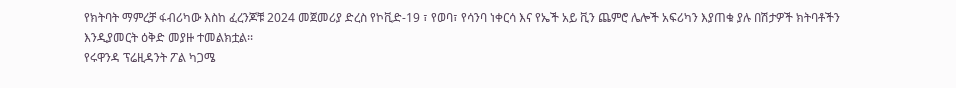የክትባት ማምረቻ ፋብሪካው እስከ ፈረንጆቹ 2024 መጀመሪያ ድረስ የኮቪድ-19 ፣ የወባ፣ የሳንባ ነቀርሳ እና የኤች አይ ቪን ጨምሮ ሌሎች አፍሪካን እያጠቁ ያሉ በሽታዎች ክትባቶችን እንዲያመርት ዕቅድ መያዙ ተመልክቷል፡፡
የሩዋንዳ ፕሬዚዳንት ፖል ካጋሜ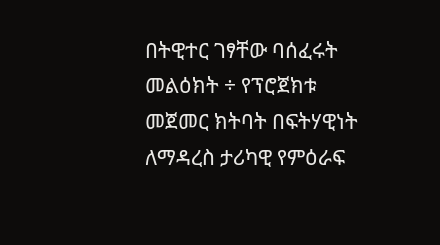በትዊተር ገፃቸው ባሰፈሩት መልዕክት ÷ የፕሮጀክቱ መጀመር ክትባት በፍትሃዊነት ለማዳረስ ታሪካዊ የምዕራፍ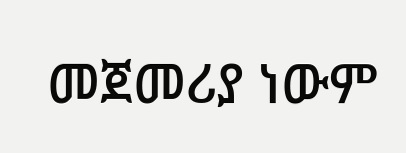መጀመሪያ ነውም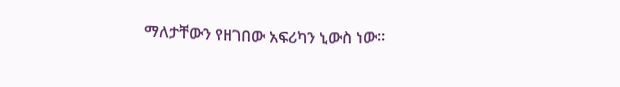ማለታቸውን የዘገበው አፍሪካን ኒውስ ነው።